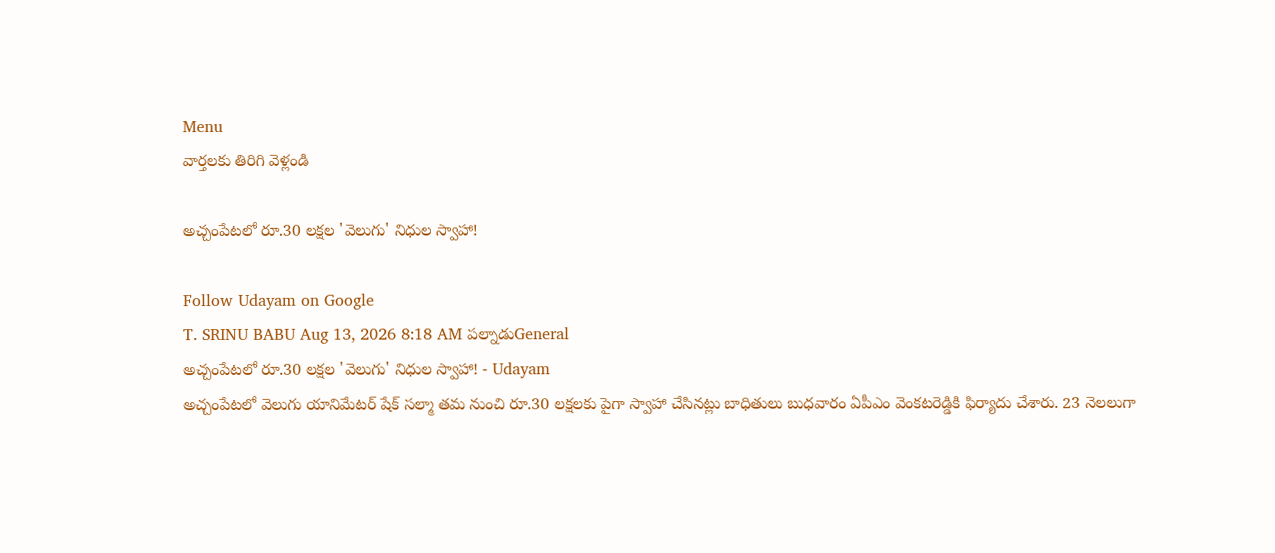Menu
వార్తలకు తిరిగి వెళ్లండి

అచ్చంపేటలో రూ.30 లక్షల 'వెలుగు' నిధుల స్వాహా!

Follow Udayam on Google
T. SRINU BABU Aug 13, 2026 8:18 AM పల్నాడుGeneral
అచ్చంపేటలో రూ.30 లక్షల 'వెలుగు' నిధుల స్వాహా! - Udayam
అచ్చంపేటలో వెలుగు యానిమేటర్ షేక్ సల్మా తమ నుంచి రూ.30 లక్షలకు పైగా స్వాహా చేసినట్లు బాధితులు బుధవారం ఏపీఎం వెంకటరెడ్డికి ఫిర్యాదు చేశారు. 23 నెలలుగా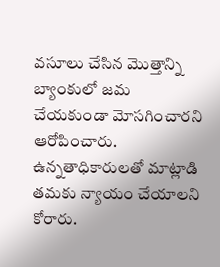వసూలు చేసిన మొత్తాన్ని బ్యాంకులో జమ చేయకుండా మోసగించారని ఆరోపించారు. ఉన్నతాధికారులతో మాట్లాడి తమకు న్యాయం చేయాలని కోరారు.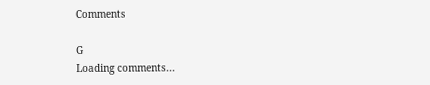Comments

G
Loading comments...